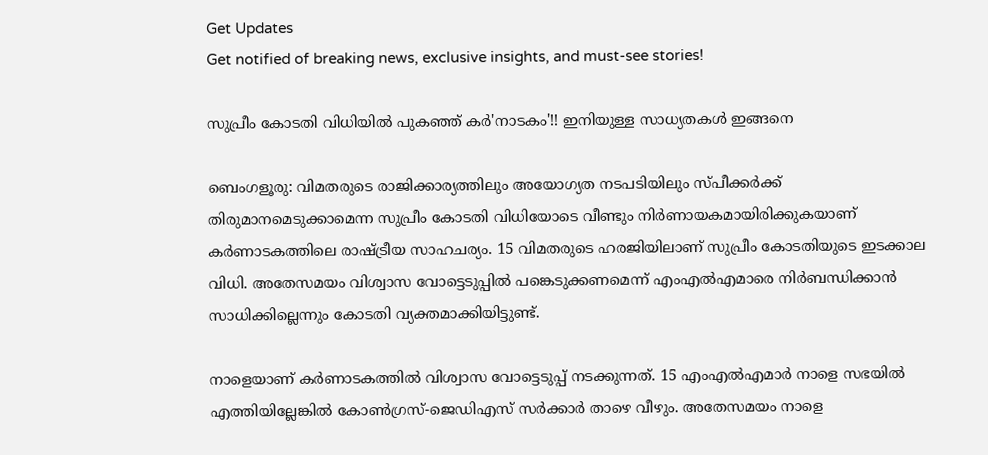Get Updates
Get notified of breaking news, exclusive insights, and must-see stories!

സുപ്രീം കോടതി വിധിയില്‍ പുകഞ്ഞ് കര്‍'നാടകം'!! ഇനിയുള്ള സാധ്യതകള്‍ ഇങ്ങനെ

ബെംഗളൂരു: വിമതരുടെ രാജിക്കാര്യത്തിലും അയോഗ്യത നടപടിയിലും സ്പീക്കര്‍ക്ക് തിരുമാനമെടുക്കാമെന്ന സുപ്രീം കോടതി വിധിയോടെ വീണ്ടും നിര്‍ണായകമായിരിക്കുകയാണ് കര്‍ണാടകത്തിലെ രാഷ്ട്രീയ സാഹചര്യം. 15 വിമതരുടെ ഹരജിയിലാണ് സുപ്രീം കോടതിയുടെ ഇടക്കാല വിധി. അതേസമയം വിശ്വാസ വോട്ടെടുപ്പില്‍ പങ്കെടുക്കണമെന്ന് എംഎല്‍എമാരെ നിര്‍ബന്ധിക്കാന്‍ സാധിക്കില്ലെന്നും കോടതി വ്യക്തമാക്കിയിട്ടുണ്ട്.

നാളെയാണ് കര്‍ണാടകത്തില്‍ വിശ്വാസ വോട്ടെടുപ്പ് നടക്കുന്നത്. 15 എംഎല്‍എമാര്‍ നാളെ സഭയില്‍ എത്തിയില്ലേങ്കില്‍ കോണ്‍ഗ്രസ്-ജെഡിഎസ് സര്‍ക്കാര്‍ താഴെ വീഴും. അതേസമയം നാളെ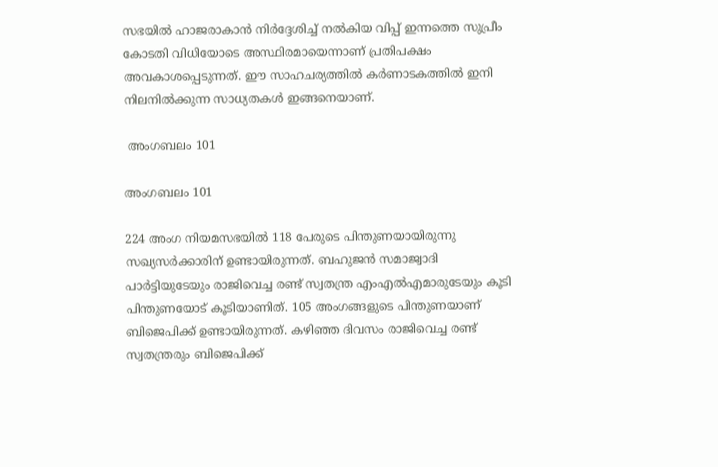സഭയില്‍ ഹാജരാകാന്‍ നിര്‍ദ്ദേശിച്ച് നല്‍കിയ വിപ്പ് ഇന്നത്തെ സുപ്രീം കോടതി വിധിയോടെ അസ്ഥിരമായെന്നാണ് പ്രതിപക്ഷം അവകാശപ്പെടുന്നത്. ഈ സാഹചര്യത്തില്‍ കര്‍ണാടകത്തില്‍ ഇനി നിലനില്‍ക്കുന്ന സാധ്യതകള്‍ ഇങ്ങനെയാണ്.

 അംഗബലം 101

അംഗബലം 101

224 അംഗ നിയമസഭയില്‍ 118 പേരുടെ പിന്തുണയായിരുന്നു സഖ്യസര്‍ക്കാരിന് ഉണ്ടായിരുന്നത്. ബഹുജന്‍ സമാജ്വാദി പാര്‍ട്ടിയുടേയും രാജിവെച്ച രണ്ട് സ്വതന്ത്ര എംഎല്‍എമാരുടേയും കൂടി പിന്തുണയോട് കൂടിയാണിത്. 105 അംഗങ്ങളുടെ പിന്തുണയാണ് ബിജെപിക്ക് ഉണ്ടായിരുന്നത്. കഴിഞ്ഞ ദിവസം രാജിവെച്ച രണ്ട് സ്വതന്ത്രരും ബിജെപിക്ക്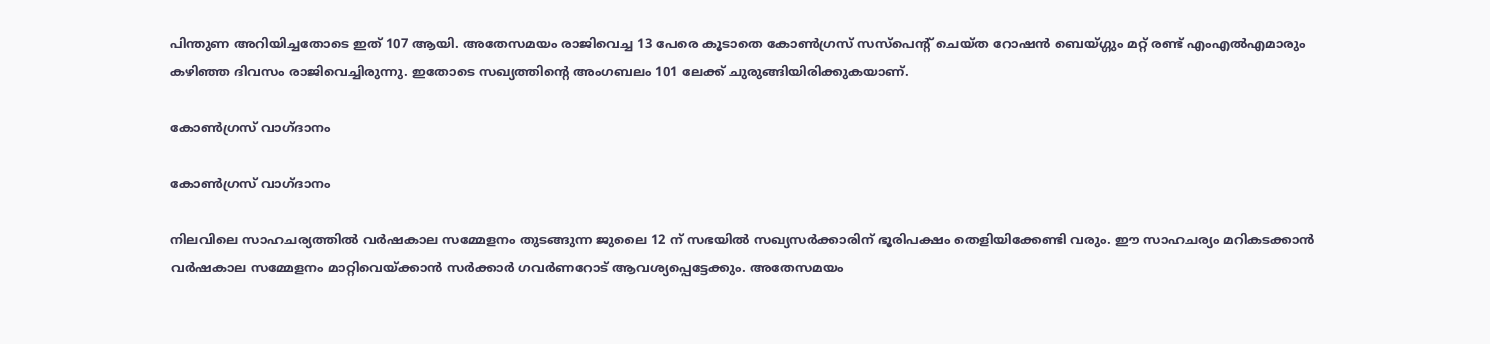പിന്തുണ അറിയിച്ചതോടെ ഇത് 107 ആയി. അതേസമയം രാജിവെച്ച 13 പേരെ കൂടാതെ കോണ്‍ഗ്രസ് സസ്പെന്‍റ് ചെയ്ത റോഷന്‍ ബെയ്ഗ്ഗും മറ്റ് രണ്ട് എംഎല്‍എമാരും കഴിഞ്ഞ ദിവസം രാജിവെച്ചിരുന്നു. ഇതോടെ സഖ്യത്തിന്‍റെ അംഗബലം 101 ലേക്ക് ചുരുങ്ങിയിരിക്കുകയാണ്.

കോണ്‍ഗ്രസ് വാഗ്ദാനം

കോണ്‍ഗ്രസ് വാഗ്ദാനം

നിലവിലെ സാഹചര്യത്തില്‍ വര്‍ഷകാല സമ്മേളനം തുടങ്ങുന്ന ജുലൈ 12 ന് സഭയില്‍ സഖ്യസര്‍ക്കാരിന് ഭൂരിപക്ഷം തെളിയിക്കേണ്ടി വരും. ഈ സാഹചര്യം മറികടക്കാന്‍ വര്‍ഷകാല സമ്മേളനം മാറ്റിവെയ്ക്കാന്‍ സര്‍ക്കാര്‍ ഗവര്‍ണറോട് ആവശ്യപ്പെട്ടേക്കും. അതേസമയം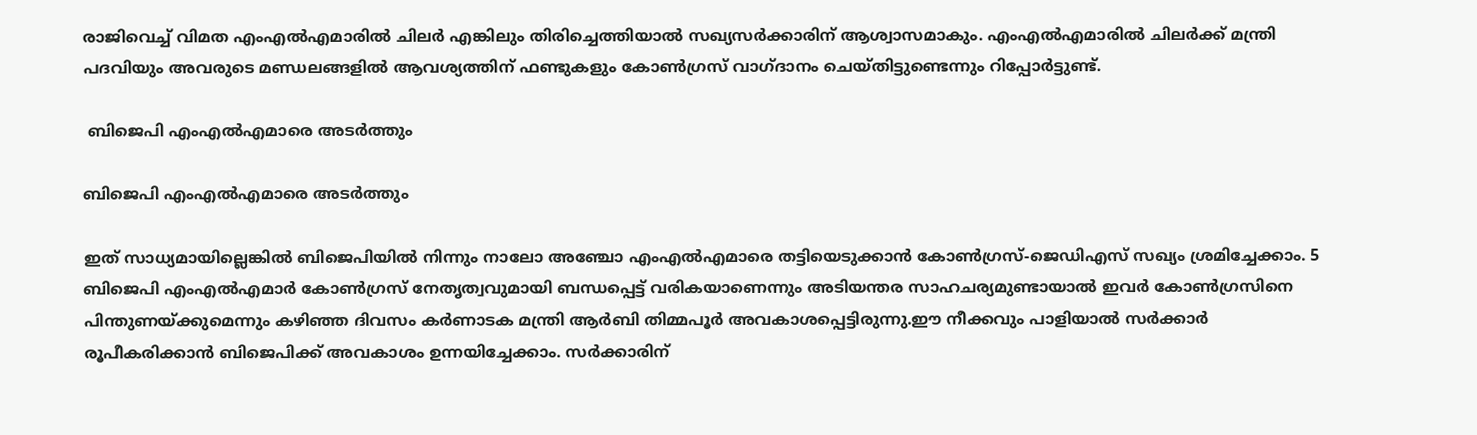രാജിവെച്ച് വിമത എംഎല്‍എമാരില്‍ ചിലര്‍ എങ്കിലും തിരിച്ചെത്തിയാല്‍ സഖ്യസര്‍ക്കാരിന് ആശ്വാസമാകും. എംഎല്‍എമാരില്‍ ചിലര്‍ക്ക് മന്ത്രി പദവിയും അവരുടെ മണ്ഡലങ്ങളില്‍ ആവശ്യത്തിന് ഫണ്ടുകളും കോണ്‍ഗ്രസ് വാഗ്ദാനം ചെയ്തിട്ടുണ്ടെന്നും റിപ്പോര്‍ട്ടുണ്ട്.

 ബിജെപി എംഎല്‍എമാരെ അടര്‍ത്തും

ബിജെപി എംഎല്‍എമാരെ അടര്‍ത്തും

ഇത് സാധ്യമായില്ലെങ്കിൽ ബിജെപിയിൽ നിന്നും നാലോ അഞ്ചോ എംഎൽഎമാരെ തട്ടിയെടുക്കാൻ കോൺഗ്രസ്-ജെഡിഎസ് സഖ്യം ശ്രമിച്ചേക്കാം. 5 ബിജെപി എംഎൽഎമാർ കോൺഗ്രസ് നേതൃത്വവുമായി ബന്ധപ്പെട്ട് വരികയാണെന്നും അടിയന്തര സാഹചര്യമുണ്ടായാൽ ഇവർ കോൺഗ്രസിനെ പിന്തുണയ്ക്കുമെന്നും കഴിഞ്ഞ ദിവസം കർണാടക മന്ത്രി ആർബി തിമ്മപൂർ അവകാശപ്പെട്ടിരുന്നു.ഈ നീക്കവും പാളിയാല്‍ സര്‍ക്കാര്‍ രൂപീകരിക്കാന്‍ ബിജെപിക്ക് അവകാശം ഉന്നയിച്ചേക്കാം. സർക്കാരിന്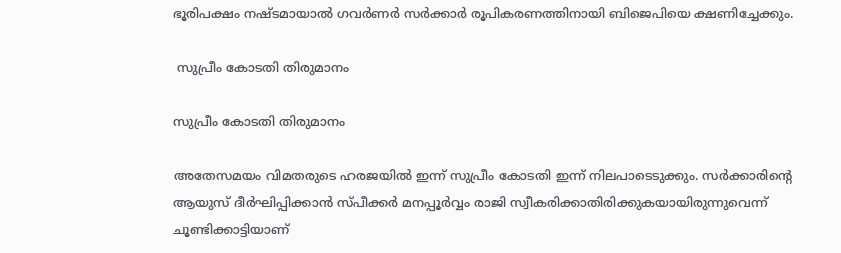ഭൂരിപക്ഷം നഷ്ടമായാൽ ഗവർണർ സർക്കാർ രൂപികരണത്തിനായി ബിജെപിയെ ക്ഷണിച്ചേക്കും.

 സുപ്രീം കോടതി തിരുമാനം

സുപ്രീം കോടതി തിരുമാനം

അതേസമയം വിമതരുടെ ഹരജയില്‍ ഇന്ന് സുപ്രീം കോടതി ഇന്ന് നിലപാടെടുക്കും. സര്‍ക്കാരിന്‍റെ ആയുസ് ദീര്‍ഘിപ്പിക്കാന്‍ സ്പീക്കര്‍ മനപ്പൂര്‍വ്വം രാജി സ്വീകരിക്കാതിരിക്കുകയായിരുന്നുവെന്ന് ചൂണ്ടിക്കാട്ടിയാണ്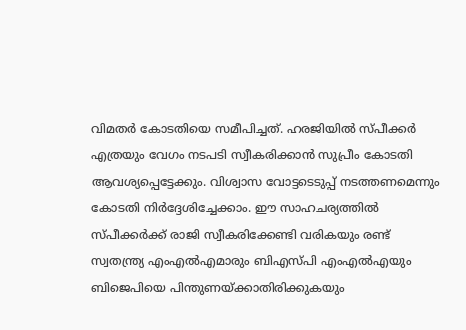വിമതര്‍ കോടതിയെ സമീപിച്ചത്. ഹരജിയില്‍ സ്പീക്കര്‍ എത്രയും വേഗം നടപടി സ്വീകരിക്കാന്‍ സുപ്രീം കോടതി ആവശ്യപ്പെട്ടേക്കും. വിശ്വാസ വോട്ടടെടുപ്പ് നടത്തണമെന്നും കോടതി നിര്‍ദ്ദേശിച്ചേക്കാം. ഈ സാഹചര്യത്തില്‍ സ്പീക്കര്‍ക്ക് രാജി സ്വീകരിക്കേണ്ടി വരികയും രണ്ട് സ്വതന്ത്ര്യ എംഎൽഎമാരും ബിഎസ്പി എംഎൽഎയും ബിജെപിയെ പിന്തുണയ്ക്കാതിരിക്കുകയും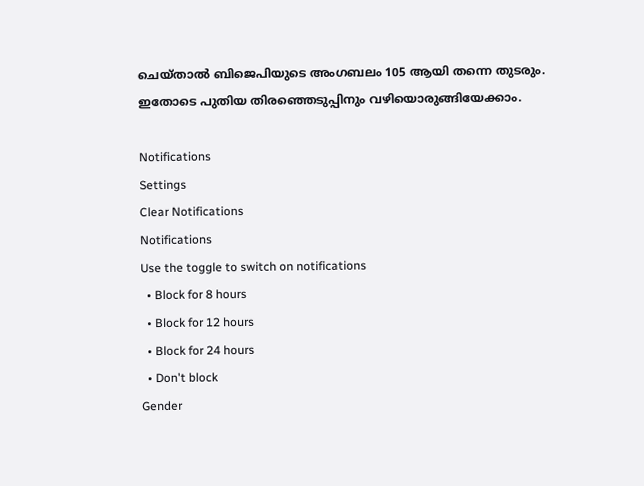ചെയ്താൽ ബിജെപിയുടെ അംഗബലം 105 ആയി തന്നെ തുടരും. ഇതോടെ പുതിയ തിരഞ്ഞെടുപ്പിനും വഴിയൊരുങ്ങിയേക്കാം.

Notifications
Settings
Clear Notifications
Notifications
Use the toggle to switch on notifications
  • Block for 8 hours
  • Block for 12 hours
  • Block for 24 hours
  • Don't block
Gender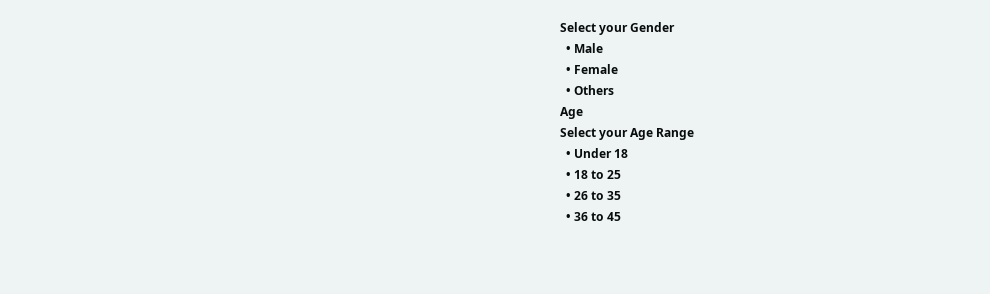Select your Gender
  • Male
  • Female
  • Others
Age
Select your Age Range
  • Under 18
  • 18 to 25
  • 26 to 35
  • 36 to 45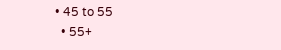• 45 to 55
  • 55+